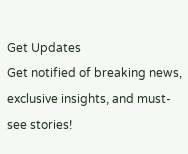Get Updates
Get notified of breaking news, exclusive insights, and must-see stories!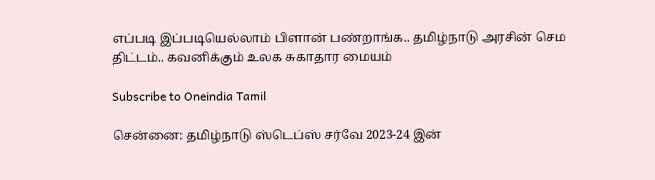எப்படி இப்படியெல்லாம் பிளான் பண்றாங்க.. தமிழ்நாடு அரசின் செம திட்டம்.. கவனிக்கும் உலக சுகாதார மையம்

Subscribe to Oneindia Tamil

சென்னை: தமிழ்நாடு ஸ்டெப்ஸ் சர்வே 2023-24 இன்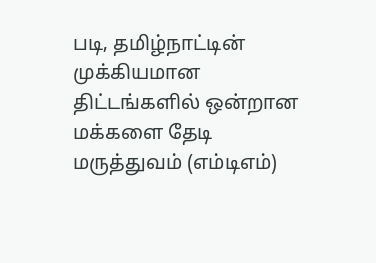படி, தமிழ்நாட்டின் முக்கியமான திட்டங்களில் ஒன்றான மக்களை தேடி மருத்துவம் (எம்டிஎம்)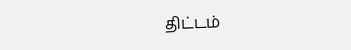திட்டம்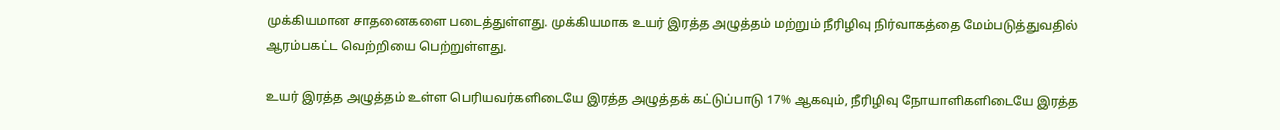முக்கியமான சாதனைகளை படைத்துள்ளது. முக்கியமாக உயர் இரத்த அழுத்தம் மற்றும் நீரிழிவு நிர்வாகத்தை மேம்படுத்துவதில் ஆரம்பகட்ட வெற்றியை பெற்றுள்ளது.

உயர் இரத்த அழுத்தம் உள்ள பெரியவர்களிடையே இரத்த அழுத்தக் கட்டுப்பாடு 17% ஆகவும், நீரிழிவு நோயாளிகளிடையே இரத்த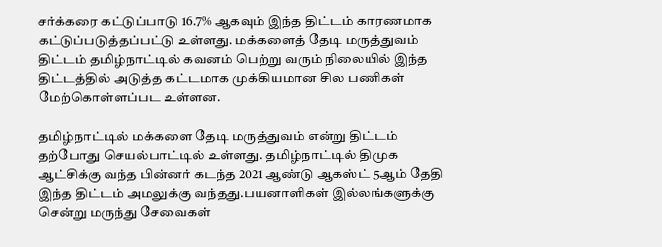சர்க்கரை கட்டுப்பாடு 16.7% ஆகவும் இந்த திட்டம் காரணமாக கட்டுப்படுத்தப்பட்டு உள்ளது. மக்களைத் தேடி மருத்துவம் திட்டம் தமிழ்நாட்டில் கவனம் பெற்று வரும் நிலையில் இந்த திட்டத்தில் அடுத்த கட்டமாக முக்கியமான சில பணிகள் மேற்கொள்ளப்பட உள்ளன.

தமிழ்நாட்டில் மக்களை தேடி மருத்துவம் என்று திட்டம் தற்போது செயல்பாட்டில் உள்ளது. தமிழ்நாட்டில் திமுக ஆட்சிக்கு வந்த பின்னர் கடந்த 2021 ஆண்டு ஆகஸ்ட் 5ஆம் தேதி இந்த திட்டம் அமலுக்கு வந்தது.பயனாளிகள் இல்லங்களுக்கு சென்று மருந்து சேவைகள்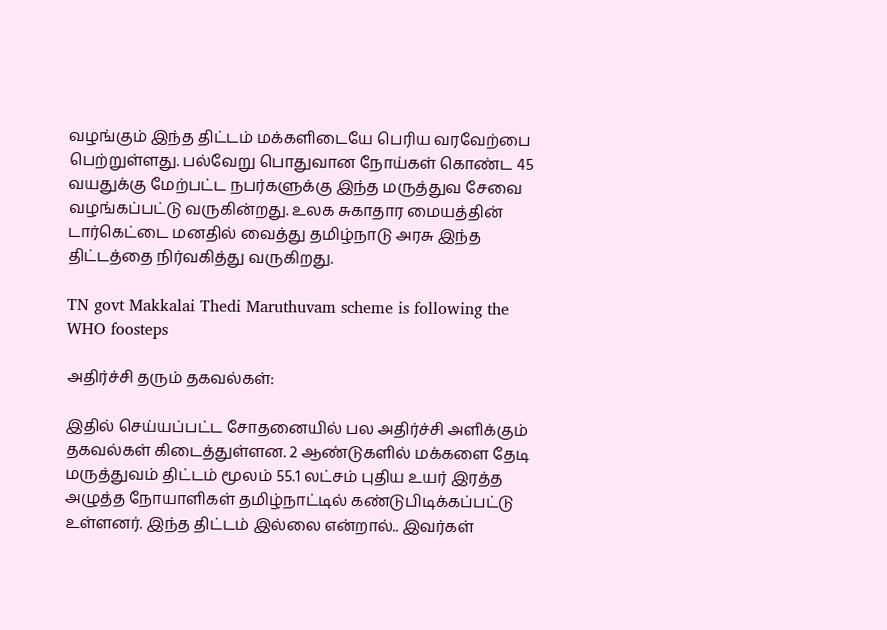வழங்கும் இந்த திட்டம் மக்களிடையே பெரிய வரவேற்பை பெற்றுள்ளது. பல்வேறு பொதுவான நோய்கள் கொண்ட 45 வயதுக்கு மேற்பட்ட நபர்களுக்கு இந்த மருத்துவ சேவை வழங்கப்பட்டு வருகின்றது. உலக சுகாதார மையத்தின் டார்கெட்டை மனதில் வைத்து தமிழ்நாடு அரசு இந்த திட்டத்தை நிர்வகித்து வருகிறது.

TN govt Makkalai Thedi Maruthuvam scheme is following the WHO foosteps

அதிர்ச்சி தரும் தகவல்கள்:

இதில் செய்யப்பட்ட சோதனையில் பல அதிர்ச்சி அளிக்கும் தகவல்கள் கிடைத்துள்ளன. 2 ஆண்டுகளில் மக்களை தேடி மருத்துவம் திட்டம் மூலம் 55.1 லட்சம் புதிய உயர் இரத்த அழுத்த நோயாளிகள் தமிழ்நாட்டில் கண்டுபிடிக்கப்பட்டு உள்ளனர். இந்த திட்டம் இல்லை என்றால்.. இவர்கள்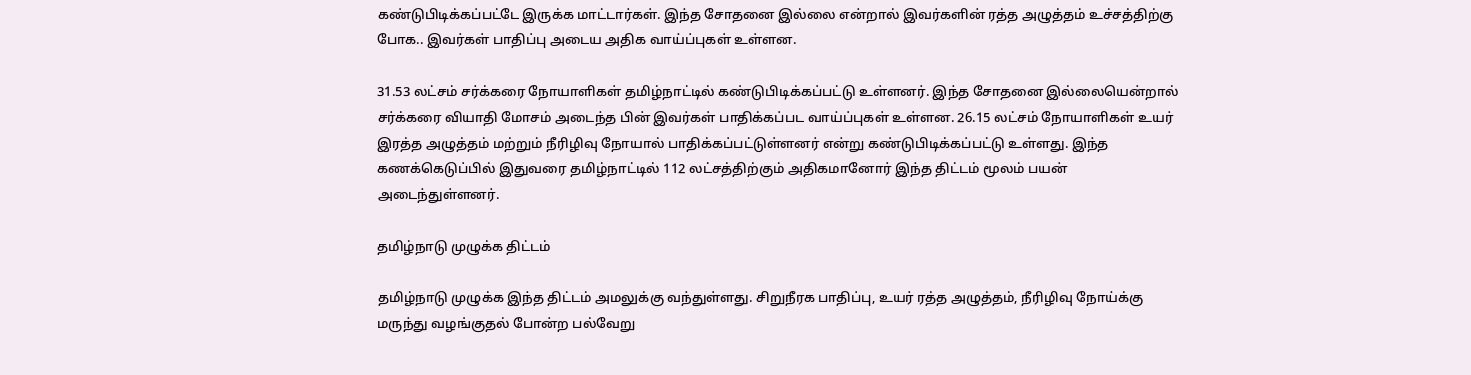கண்டுபிடிக்கப்பட்டே இருக்க மாட்டார்கள். இந்த சோதனை இல்லை என்றால் இவர்களின் ரத்த அழுத்தம் உச்சத்திற்கு போக.. இவர்கள் பாதிப்பு அடைய அதிக வாய்ப்புகள் உள்ளன.

31.53 லட்சம் சர்க்கரை நோயாளிகள் தமிழ்நாட்டில் கண்டுபிடிக்கப்பட்டு உள்ளனர். இந்த சோதனை இல்லையென்றால் சர்க்கரை வியாதி மோசம் அடைந்த பின் இவர்கள் பாதிக்கப்பட வாய்ப்புகள் உள்ளன. 26.15 லட்சம் நோயாளிகள் உயர் இரத்த அழுத்தம் மற்றும் நீரிழிவு நோயால் பாதிக்கப்பட்டுள்ளனர் என்று கண்டுபிடிக்கப்பட்டு உள்ளது. இந்த கணக்கெடுப்பில் இதுவரை தமிழ்நாட்டில் 112 லட்சத்திற்கும் அதிகமானோர் இந்த திட்டம் மூலம் பயன் அடைந்துள்ளனர்.

தமிழ்நாடு முழுக்க திட்டம்

தமிழ்நாடு முழுக்க இந்த திட்டம் அமலுக்கு வந்துள்ளது. சிறுநீரக பாதிப்பு, உயர் ரத்த அழுத்தம், நீரிழிவு நோய்க்கு மருந்து வழங்குதல் போன்ற பல்வேறு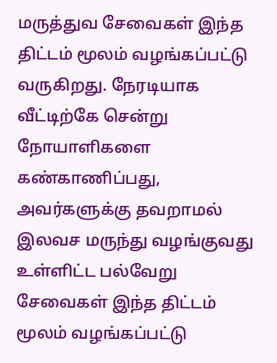மருத்துவ சேவைகள் இந்த திட்டம் மூலம் வழங்கப்பட்டு வருகிறது. நேரடியாக வீட்டிற்கே சென்று நோயாளிகளை கண்காணிப்பது, அவர்களுக்கு தவறாமல் இலவச மருந்து வழங்குவது உள்ளிட்ட பல்வேறு சேவைகள் இந்த திட்டம் மூலம் வழங்கப்பட்டு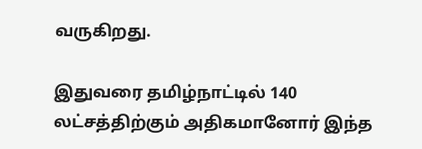வருகிறது.

இதுவரை தமிழ்நாட்டில் 140 லட்சத்திற்கும் அதிகமானோர் இந்த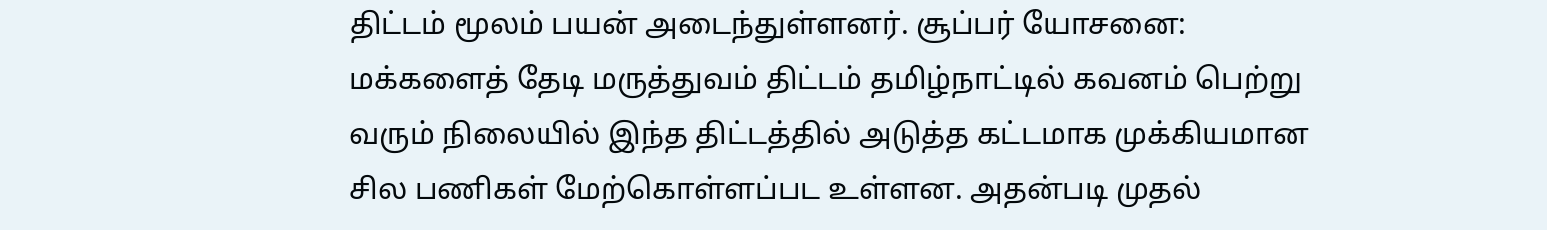திட்டம் மூலம் பயன் அடைந்துள்ளனர். சூப்பர் யோசனை: மக்களைத் தேடி மருத்துவம் திட்டம் தமிழ்நாட்டில் கவனம் பெற்று வரும் நிலையில் இந்த திட்டத்தில் அடுத்த கட்டமாக முக்கியமான சில பணிகள் மேற்கொள்ளப்பட உள்ளன. அதன்படி முதல்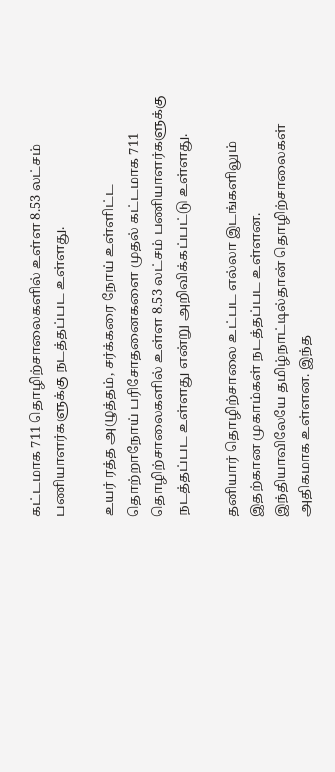கட்டமாக 711 தொழிற்சாலைகளில் உள்ள 8.53 லட்சம் பணியாளர்களுக்கு நடத்தப்பட உள்ளது.

உயர் ரத்த அழுத்தம், சர்க்கரை நோய் உள்ளிட்ட தொற்றாநோய் பரிசோதனைகளை முதல் கட்டமாக 711 தொழிற்சாலைகளில் உள்ள 8.53 லட்சம் பணியாளர்களுக்கு நடத்தப்பட உள்ளது என்று அறிவிக்கப்பட்டு உள்ளது.

தனியார் தொழிற்சாலை உட்பட எல்லா இடங்களிலும் இதற்கான முகாம்கள் நடத்தப்பட உள்ளன. இந்தியாவிலேயே தமிழ்நாட்டில்தான் தொழிற்சாலைகள் அதிகமாக உள்ளன. இந்த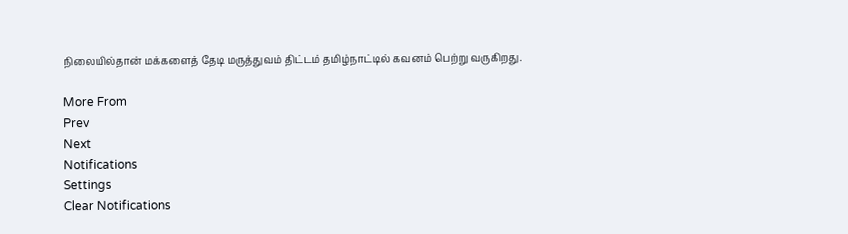நிலையில்தான் மக்களைத் தேடி மருத்துவம் திட்டம் தமிழ்நாட்டில் கவனம் பெற்று வருகிறது.

More From
Prev
Next
Notifications
Settings
Clear Notifications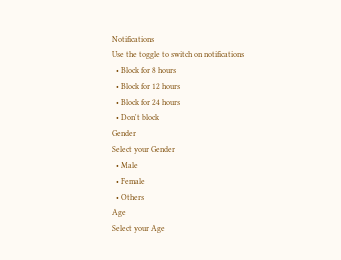Notifications
Use the toggle to switch on notifications
  • Block for 8 hours
  • Block for 12 hours
  • Block for 24 hours
  • Don't block
Gender
Select your Gender
  • Male
  • Female
  • Others
Age
Select your Age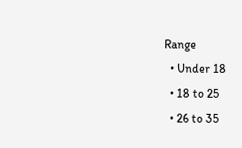Range
  • Under 18
  • 18 to 25
  • 26 to 35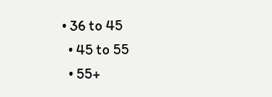• 36 to 45
  • 45 to 55
  • 55+